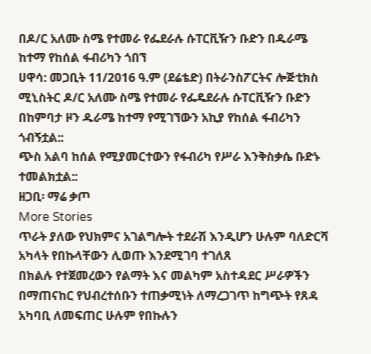በዶ/ር አለሙ ስሜ የተመራ የፌደራሉ ሱፐርቪዥን ቡድን በዱራሜ ከተማ የከሰል ፋብሪካን ጎበኘ
ሀዋሳ: መጋቢት 11/2016 ዓ.ም (ደሬቴድ) በትራንስፖርትና ሎጅቲክስ ሚኒስትር ዶ/ር አለሙ ስሜ የተመራ የፌዴደራሉ ሱፐርቪዥን ቡድን በከምባታ ዞን ዱራሜ ከተማ የሚገኘውን አኪያ የከሰል ፋብሪካን ጎብኝቷል::
ጭስ አልባ ከሰል የሚያመርተውን የፋብሪካ የሥራ እንቅስቃሴ ቡድኑ ተመልክቷል::
ዘጋቢ፡ ማሬ ቃጦ
More Stories
ጥራት ያለው የህክምና አገልግሎት ተደራሽ እንዲሆን ሁሉም ባለድርሻ አካላት የበኩላቸውን ሊወጡ እንደሚገባ ተገለጸ
በክልሉ የተጀመረውን የልማት እና መልካም አስተዳደር ሥራዎችን በማጠናከር የህብረተሰቡን ተጠቃሚነት ለማረጋገጥ ከግጭት የጸዳ አካባቢ ለመፍጠር ሁሉም የበኩሉን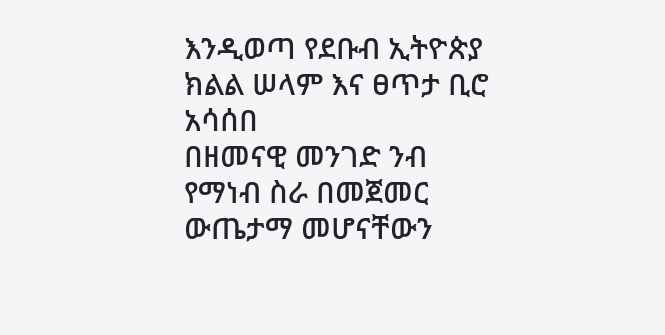እንዲወጣ የደቡብ ኢትዮጵያ ክልል ሠላም እና ፀጥታ ቢሮ አሳሰበ
በዘመናዊ መንገድ ንብ የማነብ ስራ በመጀመር ውጤታማ መሆናቸውን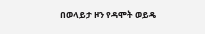በወላይታ ዞን የዳሞት ወይዴ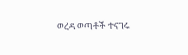ወረዳ ወጣቶች ተናገሩ